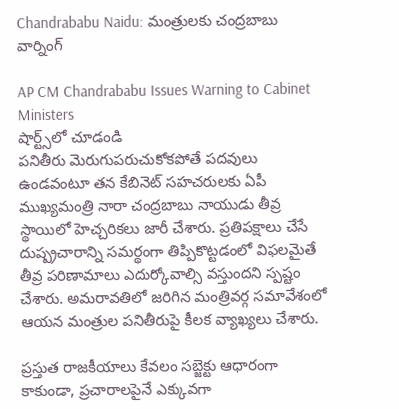Chandrababu Naidu: మంత్రులకు చంద్రబాబు వార్నింగ్

AP CM Chandrababu Issues Warning to Cabinet Ministers
షార్ట్స్‌లో చూడండి
పనితీరు మెరుగుపరుచుకోకపోతే పదవులు ఉండవంటూ తన కేబినెట్ సహచరులకు ఏపీ ముఖ్యమంత్రి నారా చంద్రబాబు నాయుడు తీవ్ర స్థాయిలో హెచ్చరికలు జారీ చేశారు. ప్రతిపక్షాలు చేసే దుష్ప్రచారాన్ని సమర్థంగా తిప్పికొట్టడంలో విఫలమైతే తీవ్ర పరిణామాలు ఎదుర్కోవాల్సి వస్తుందని స్పష్టం చేశారు. అమరావతిలో జరిగిన మంత్రివర్గ సమావేశంలో ఆయన మంత్రుల పనితీరుపై కీలక వ్యాఖ్యలు చేశారు.

ప్రస్తుత రాజకీయాలు కేవలం సబ్జెక్టు ఆధారంగా కాకుండా, ప్రచారాలపైనే ఎక్కువగా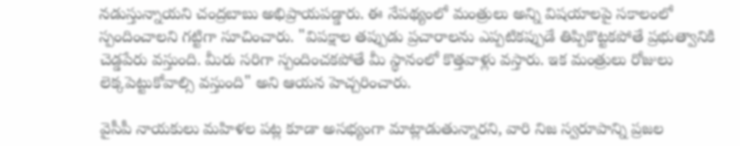నడుస్తున్నాయని చంద్రబాబు అభిప్రాయపడ్డారు. ఈ నేపథ్యంలో మంత్రులు అన్ని విషయాలపై సకాలంలో స్పందించాలని గట్టిగా సూచించారు. "విపక్షాల తప్పుడు ప్రచారాలను ఎప్పటికప్పుడే తిప్పికొట్టకపోతే ప్రభుత్వానికి చెడ్డపేరు వస్తుంది. మీరు సరిగా స్పందించకపోతే మీ స్థానంలో కొత్తవాళ్లు వస్తారు. ఇక మంత్రులు రోజులు లెక్కపెట్టుకోవాల్సి వస్తుంది" అని ఆయన హెచ్చరించారు.

వైసీపీ నాయకులు మహిళల పట్ల కూడా అసభ్యంగా మాట్లాడుతున్నారని, వారి నిజ స్వరూపాన్ని ప్రజల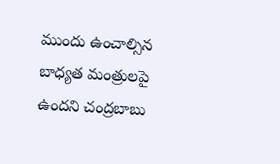ముందు ఉంచాల్సిన బాధ్యత మంత్రులపై ఉందని చంద్రబాబు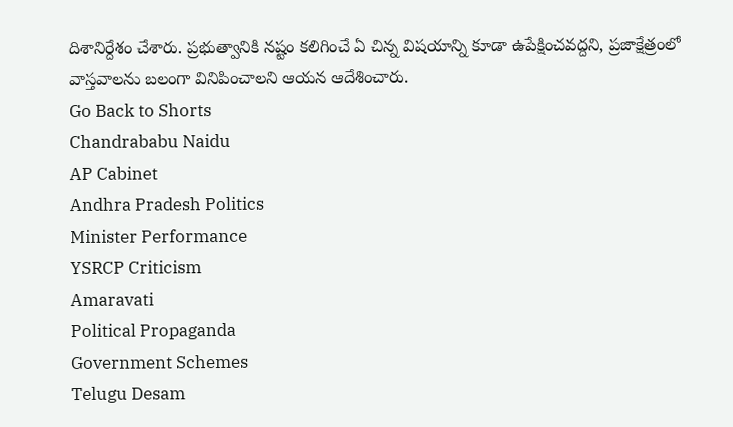దిశానిర్దేశం చేశారు. ప్రభుత్వానికి నష్టం కలిగించే ఏ చిన్న విషయాన్ని కూడా ఉపేక్షించవద్దని, ప్రజాక్షేత్రంలో వాస్తవాలను బలంగా వినిపించాలని ఆయన ఆదేశించారు.
Go Back to Shorts
Chandrababu Naidu
AP Cabinet
Andhra Pradesh Politics
Minister Performance
YSRCP Criticism
Amaravati
Political Propaganda
Government Schemes
Telugu Desam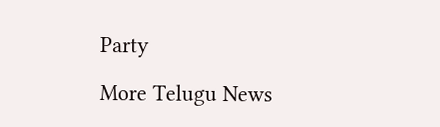Party

More Telugu News